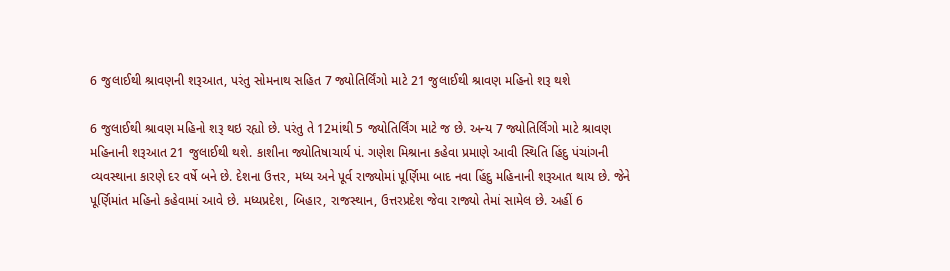6 જુલાઈથી શ્રાવણની શરૂઆત, પરંતુ સોમનાથ સહિત 7 જ્યોતિર્લિંગો માટે 21 જુલાઈથી શ્રાવણ મહિનો શરૂ થશે

6 જુલાઈથી શ્રાવણ મહિનો શરૂ થઇ રહ્યો છે. પરંતુ તે 12માંથી 5 જ્યોતિર્લિંગ માટે જ છે. અન્ય 7 જ્યોતિર્લિંગો માટે શ્રાવણ મહિનાની શરૂઆત 21 જુલાઈથી થશે. કાશીના જ્યોતિષાચાર્ય પં. ગણેશ મિશ્રાના કહેવા પ્રમાણે આવી સ્થિતિ હિંદુ પંચાંગની વ્યવસ્થાના કારણે દર વર્ષે બને છે. દેશના ઉત્તર, મધ્ય અને પૂર્વ રાજ્યોમાં પૂર્ણિમા બાદ નવા હિંદુ મહિનાની શરૂઆત થાય છે. જેને પૂર્ણિમાંત મહિનો કહેવામાં આવે છે. મધ્યપ્રદેશ, બિહાર, રાજસ્થાન, ઉત્તરપ્રદેશ જેવા રાજ્યો તેમાં સામેલ છે. અહીં 6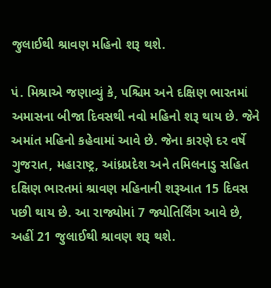જુલાઈથી શ્રાવણ મહિનો શરૂ થશે.

પં. મિશ્રાએ જણાવ્યું કે, પશ્ચિમ અને દક્ષિણ ભારતમાં અમાસના બીજા દિવસથી નવો મહિનો શરૂ થાય છે. જેને અમાંત મહિનો કહેવામાં આવે છે. જેના કારણે દર વર્ષે ગુજરાત, મહારાષ્ટ્ર, આંધ્રપ્રદેશ અને તમિલનાડુ સહિત દક્ષિણ ભારતમાં શ્રાવણ મહિનાની શરૂઆત 15 દિવસ પછી થાય છે. આ રાજ્યોમાં 7 જ્યોતિર્લિંગ આવે છે, અહીં 21 જુલાઈથી શ્રાવણ શરૂ થશે.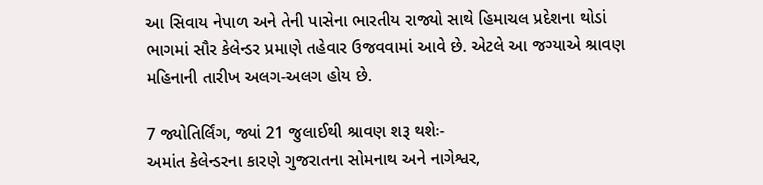આ સિવાય નેપાળ અને તેની પાસેના ભારતીય રાજ્યો સાથે હિમાચલ પ્રદેશના થોડાં ભાગમાં સૌર કેલેન્ડર પ્રમાણે તહેવાર ઉજવવામાં આવે છે. એટલે આ જગ્યાએ શ્રાવણ મહિનાની તારીખ અલગ-અલગ હોય છે.

7 જ્યોતિર્લિંગ, જ્યાં 21 જુલાઈથી શ્રાવણ શરૂ થશેઃ-
અમાંત કેલેન્ડરના કારણે ગુજરાતના સોમનાથ અને નાગેશ્વર,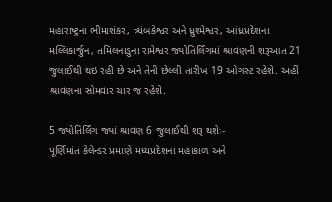મહારાષ્ટ્રના ભીમાશંકર, ત્ર્યંબકેશ્વર અને ધ્રુશ્મેશ્વર, આંધ્રપ્રદેશના મલ્લિકાર્જુન, તમિલનાડુના રામેશ્વર જ્યોતિર્લિંગમાં શ્રાવણની શરૂઆત 21 જુલાઈથી થઇ રહી છે અને તેની છેલ્લી તારીખ 19 ઓગસ્ટ રહેશે. અહીં શ્રાવણના સોમવાર ચાર જ રહેશે.

5 જ્યોતિર્લિંગ જ્યાં શ્રાવણ 6 જુલાઈથી શરૂ થશેઃ-
પૂર્ણિમાંત કેલેન્ડર પ્રમાણે મધ્યપ્રદેશના મહાકાળ અને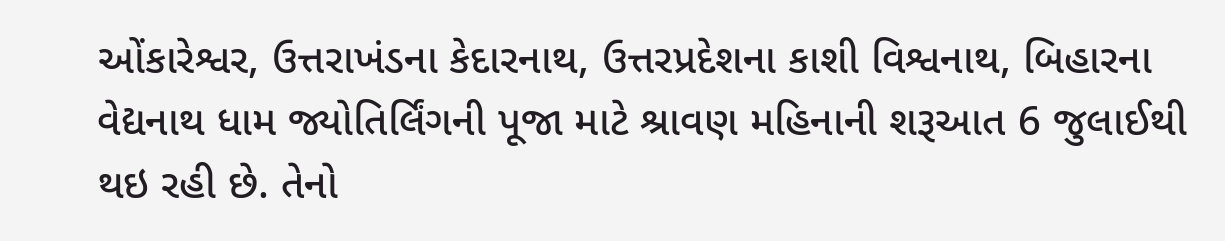ઓંકારેશ્વર, ઉત્તરાખંડના કેદારનાથ, ઉત્તરપ્રદેશના કાશી વિશ્વનાથ, બિહારના વેદ્યનાથ ધામ જ્યોતિર્લિંગની પૂજા માટે શ્રાવણ મહિનાની શરૂઆત 6 જુલાઈથી થઇ રહી છે. તેનો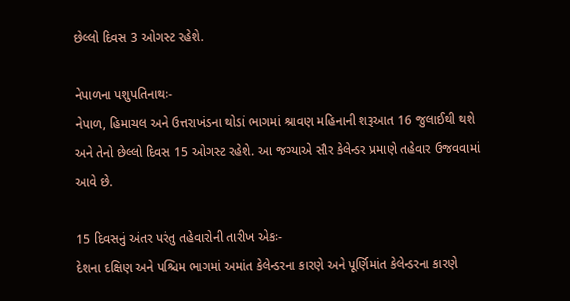છેલ્લો દિવસ 3 ઓગસ્ટ રહેશે.

નેપાળના પશુપતિનાથઃ-
નેપાળ, હિમાચલ અને ઉત્તરાખંડના થોડાં ભાગમાં શ્રાવણ મહિનાની શરૂઆત 16 જુલાઈથી થશે અને તેનો છેલ્લો દિવસ 15 ઓગસ્ટ રહેશે. આ જગ્યાએ સૌર કેલેન્ડર પ્રમાણે તહેવાર ઉજવવામાં આવે છે.

15 દિવસનું અંતર પરંતુ તહેવારોની તારીખ એકઃ-
દેશના દક્ષિણ અને પશ્ચિમ ભાગમાં અમાંત કેલેન્ડરના કારણે અને પૂર્ણિમાંત કેલેન્ડરના કારણે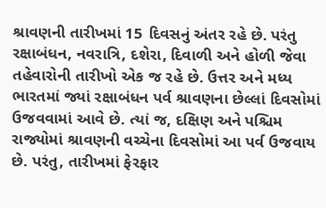શ્રાવણની તારીખમાં 15 દિવસનું અંતર રહે છે. પરંતુ રક્ષાબંધન, નવરાત્રિ, દશેરા, દિવાળી અને હોળી જેવા તહેવારોની તારીખો એક જ રહે છે. ઉત્તર અને મધ્ય ભારતમાં જ્યાં રક્ષાબંધન પર્વ શ્રાવણના છેલ્લાં દિવસોમાં ઉજવવામાં આવે છે. ત્યાં જ, દક્ષિણ અને પશ્ચિમ રાજ્યોમાં શ્રાવણની વચ્ચેના દિવસોમાં આ પર્વ ઉજવાય છે. પરંતુ, તારીખમાં ફેરફાર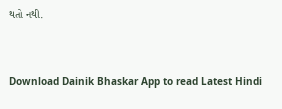થતો નથી.



Download Dainik Bhaskar App to read Latest Hindi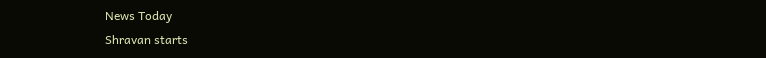News Today
Shravan starts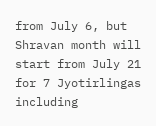from July 6, but Shravan month will start from July 21 for 7 Jyotirlingas including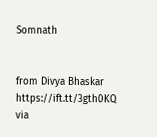Somnath


from Divya Bhaskar https://ift.tt/3gth0KQ
via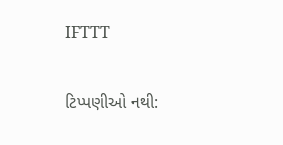IFTTT

ટિપ્પણીઓ નથી: